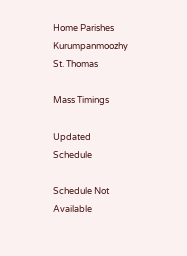Home Parishes Kurumpanmoozhy St. Thomas

Mass Timings

Updated Schedule

Schedule Not Available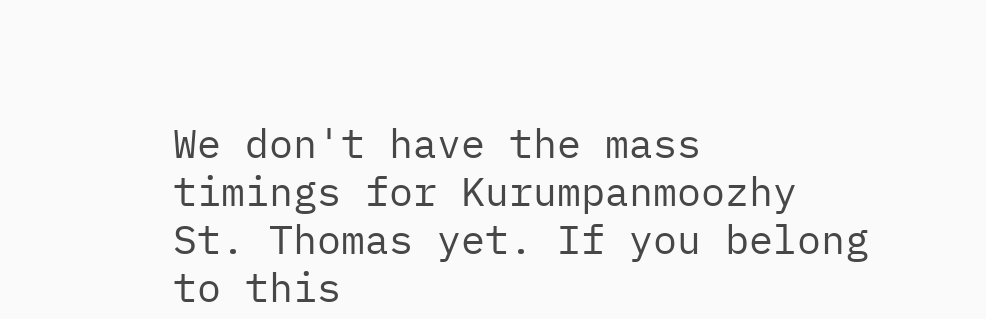We don't have the mass timings for Kurumpanmoozhy St. Thomas yet. If you belong to this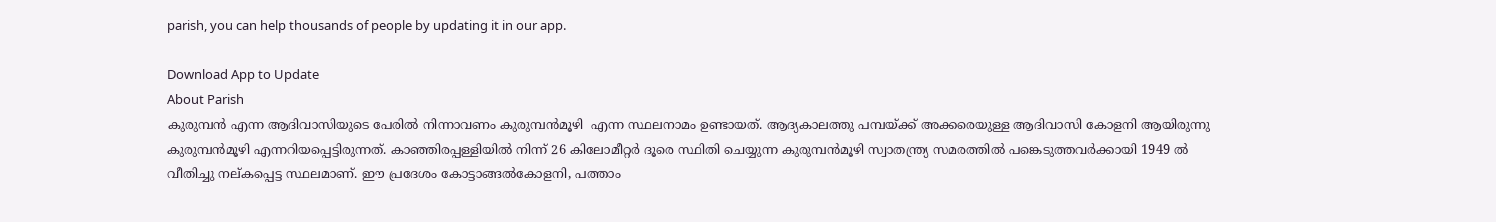parish, you can help thousands of people by updating it in our app.

Download App to Update
About Parish
കുരുമ്പന്‍ എന്ന ആദിവാസിയുടെ പേരില്‍ നിന്നാവണം കുരുമ്പന്‍മൂഴി  എന്ന സ്ഥലനാമം ഉണ്ടായത്. ആദ്യകാലത്തു പമ്പയ്ക്ക് അക്കരെയുള്ള ആദിവാസി കോളനി ആയിരുന്നു കുരുമ്പന്‍മൂഴി എന്നറിയപ്പെട്ടിരുന്നത്. കാഞ്ഞിരപ്പള്ളിയില്‍ നിന്ന് 26 കിലോമീറ്റര്‍ ദൂരെ സ്ഥിതി ചെയ്യുന്ന കുരുമ്പന്‍മൂഴി സ്വാതന്ത്ര്യ സമരത്തില്‍ പങ്കെടുത്തവര്‍ക്കായി 1949 ല്‍ വീതിച്ചു നല്കപ്പെട്ട സ്ഥലമാണ്. ഈ പ്രദേശം കോട്ടാങ്ങല്‍കോളനി, പത്താം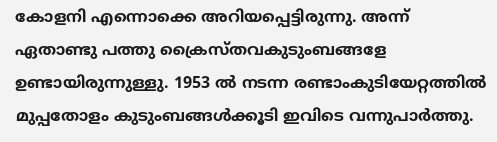കോളനി എന്നൊക്കെ അറിയപ്പെട്ടിരുന്നു. അന്ന് ഏതാണ്ടു പത്തു ക്രൈസ്തവകുടുംബങ്ങളേ ഉണ്ടായിരുന്നുള്ളു. 1953 ല്‍ നടന്ന രണ്ടാംകുടിയേറ്റത്തില്‍ മുപ്പതോളം കുടുംബങ്ങള്‍ക്കൂടി ഇവിടെ വന്നുപാര്‍ത്തു.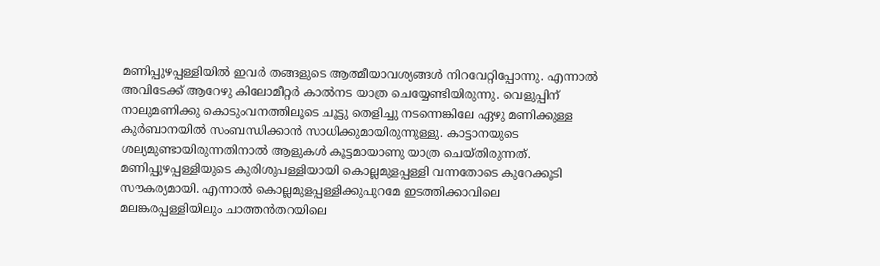മണിപ്പുഴപ്പള്ളിയില്‍ ഇവര്‍ തങ്ങളുടെ ആത്മീയാവശ്യങ്ങള്‍ നിറവേറ്റിപ്പോന്നു. എന്നാല്‍ അവിടേക്ക് ആറേഴു കിലോമീറ്റര്‍ കാല്‍നട യാത്ര ചെയ്യേണ്ടിയിരുന്നു. വെളുപ്പിന് നാലുമണിക്കു കൊടുംവനത്തിലൂടെ ചൂട്ടു തെളിച്ചു നടന്നെങ്കിലേ ഏഴു മണിക്കുള്ള കുര്‍ബാനയില്‍ സംബന്ധിക്കാന്‍ സാധിക്കുമായിരുന്നുള്ളു. കാട്ടാനയുടെ ശല്യമുണ്ടായിരുന്നതിനാല്‍ ആളുകള്‍ കൂട്ടമായാണു യാത്ര ചെയ്തിരുന്നത്. മണിപ്പുഴപ്പള്ളിയുടെ കുരിശുപള്ളിയായി കൊല്ലമുളപ്പള്ളി വന്നതോടെ കുറേക്കൂടി സൗകര്യമായി. എന്നാല്‍ കൊല്ലമുളപ്പള്ളിക്കുപുറമേ ഇടത്തിക്കാവിലെ മലങ്കരപ്പള്ളിയിലും ചാത്തന്‍തറയിലെ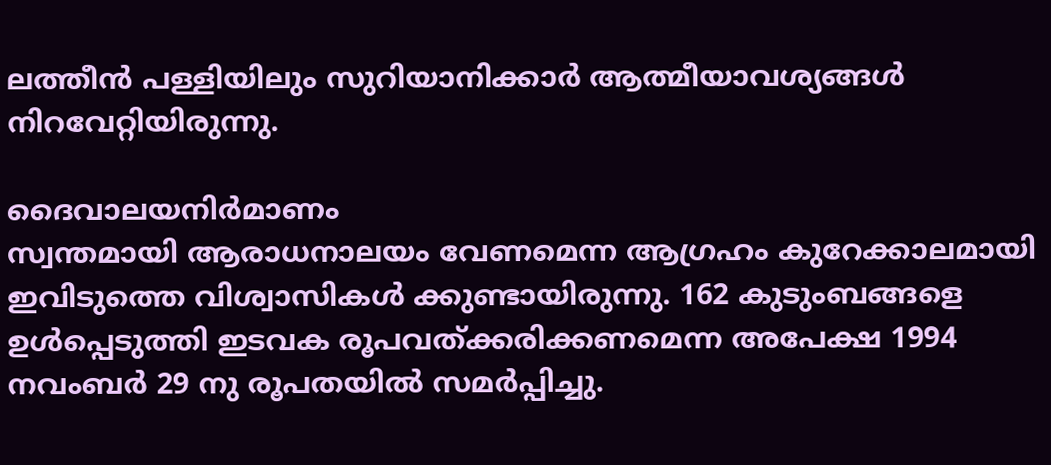ലത്തീന്‍ പള്ളിയിലും സുറിയാനിക്കാര്‍ ആത്മീയാവശ്യങ്ങള്‍ നിറവേറ്റിയിരുന്നു.

ദൈവാലയനിര്‍മാണം
സ്വന്തമായി ആരാധനാലയം വേണമെന്ന ആഗ്രഹം കുറേക്കാലമായി ഇവിടുത്തെ വിശ്വാസികള്‍ ക്കുണ്ടായിരുന്നു. 162 കുടുംബങ്ങളെ ഉള്‍പ്പെടുത്തി ഇടവക രൂപവത്ക്കരിക്കണമെന്ന അപേക്ഷ 1994 നവംബര്‍ 29 നു രൂപതയില്‍ സമര്‍പ്പിച്ചു.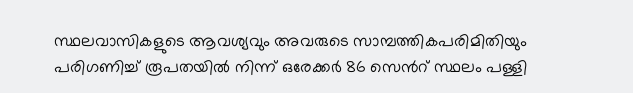സ്ഥലവാസികളുടെ ആവശ്യവും അവരുടെ സാമ്പത്തികപരിമിതിയും പരിഗണിച്ച് രൂപതയില്‍ നിന്ന് ഒരേക്കര്‍ 86 സെന്‍റ് സ്ഥലം പള്ളി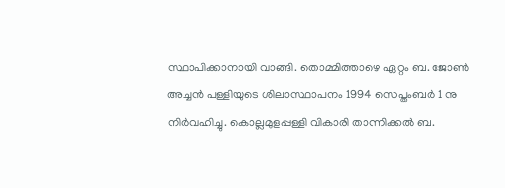സ്ഥാപിക്കാനായി വാങ്ങി. തൊമ്മിത്താഴെ ഏറ്റം ബ. ജോണ്‍ അച്ചന്‍ പള്ളിയുടെ ശിലാസ്ഥാപനം 1994 സെപ്തംബര്‍ 1 നു നിര്‍വഹിച്ചു. കൊല്ലമുളപ്പള്ളി വികാരി താന്നിക്കല്‍ ബ.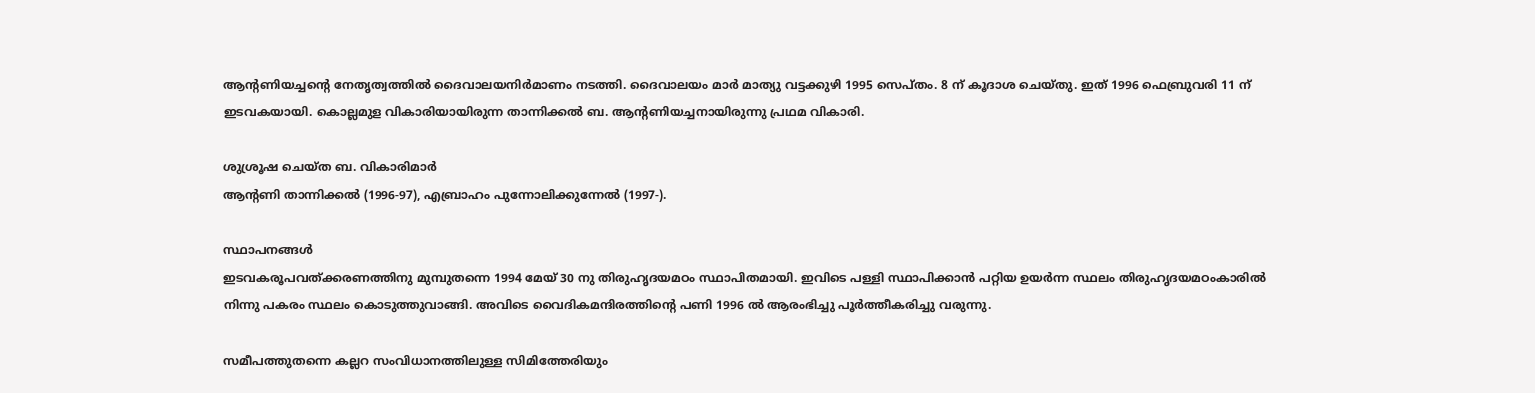ആന്‍റണിയച്ചന്‍റെ നേതൃത്വത്തില്‍ ദൈവാലയനിര്‍മാണം നടത്തി. ദൈവാലയം മാര്‍ മാത്യു വട്ടക്കുഴി 1995 സെപ്തം. 8 ന് കൂദാശ ചെയ്തു. ഇത് 1996 ഫെബ്രുവരി 11 ന് ഇടവകയായി. കൊല്ലമുള വികാരിയായിരുന്ന താന്നിക്കല്‍ ബ. ആന്‍റണിയച്ചനായിരുന്നു പ്രഥമ വികാരി.

ശുശ്രൂഷ ചെയ്ത ബ. വികാരിമാര്‍
ആന്‍റണി താന്നിക്കല്‍ (1996-97), എബ്രാഹം പുന്നോലിക്കുന്നേല്‍ (1997-).

സ്ഥാപനങ്ങള്‍
ഇടവകരൂപവത്ക്കരണത്തിനു മുമ്പുതന്നെ 1994 മേയ് 30 നു തിരുഹൃദയമഠം സ്ഥാപിതമായി. ഇവിടെ പള്ളി സ്ഥാപിക്കാന്‍ പറ്റിയ ഉയര്‍ന്ന സ്ഥലം തിരുഹൃദയമഠംകാരില്‍ നിന്നു പകരം സ്ഥലം കൊടുത്തുവാങ്ങി. അവിടെ വൈദികമന്ദിരത്തിന്‍റെ പണി 1996 ല്‍ ആരംഭിച്ചു പൂര്‍ത്തീകരിച്ചു വരുന്നു.

സമീപത്തുതന്നെ കല്ലറ സംവിധാനത്തിലുള്ള സിമിത്തേരിയും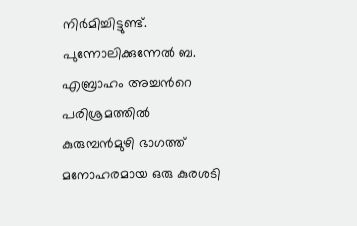നിര്‍മിച്ചിട്ടുണ്ട്.
പുന്നോലിക്കുന്നേല്‍ ബ. എബ്രാഹം അച്ചന്‍റെ പരിശ്രമത്തില്‍ കുരുമ്പന്‍മുഴി ഭാഗത്ത് മനോഹരമായ ഒരു കുരശടി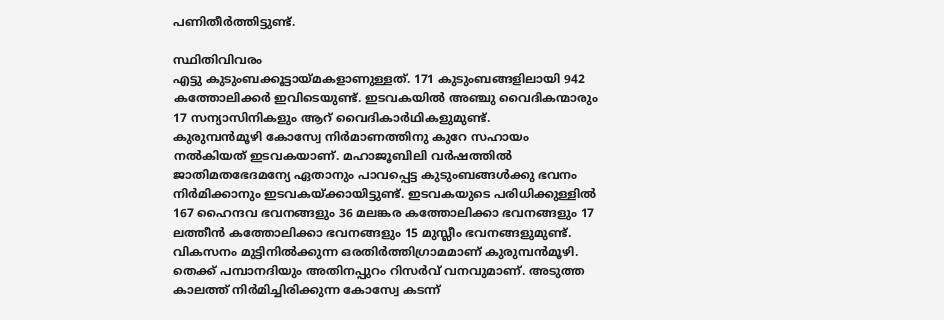പണിതീര്‍ത്തിട്ടുണ്ട്.

സ്ഥിതിവിവരം
എട്ടു കുടുംബക്കൂട്ടായ്മകളാണുള്ളത്. 171 കുടുംബങ്ങളിലായി 942 കത്തോലിക്കര്‍ ഇവിടെയുണ്ട്. ഇടവകയില്‍ അഞ്ചു വൈദികന്മാരും 17 സന്യാസിനികളും ആറ് വൈദികാര്‍ഥികളുമുണ്ട്.
കുരുമ്പന്‍മൂഴി കോസ്വേ നിര്‍മാണത്തിനു കുറേ സഹായം നല്‍കിയത് ഇടവകയാണ്. മഹാജൂബിലി വര്‍ഷത്തില്‍ ജാതിമതഭേദമന്യേ ഏതാനും പാവപ്പെട്ട കുടുംബങ്ങള്‍ക്കു ഭവനം നിര്‍മിക്കാനും ഇടവകയ്ക്കായിട്ടുണ്ട്. ഇടവകയുടെ പരിധിക്കുള്ളില്‍ 167 ഹൈന്ദവ ഭവനങ്ങളും 36 മലങ്കര കത്തോലിക്കാ ഭവനങ്ങളും 17 ലത്തീന്‍ കത്തോലിക്കാ ഭവനങ്ങളും 15 മുസ്ലീം ഭവനങ്ങളുമുണ്ട്.
വികസനം മുട്ടിനില്‍ക്കുന്ന ഒരതിര്‍ത്തിഗ്രാമമാണ് കുരുമ്പന്‍മൂഴി. തെക്ക് പമ്പാനദിയും അതിനപ്പുറം റിസര്‍വ് വനവുമാണ്. അടുത്ത കാലത്ത് നിര്‍മിച്ചിരിക്കുന്ന കോസ്വേ കടന്ന്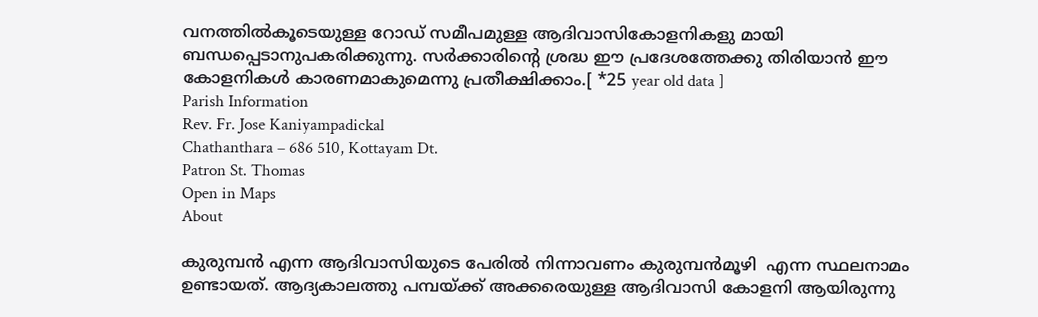വനത്തില്‍കൂടെയുള്ള റോഡ് സമീപമുള്ള ആദിവാസികോളനികളു മായി ബന്ധപ്പെടാനുപകരിക്കുന്നു. സര്‍ക്കാരിന്‍റെ ശ്രദ്ധ ഈ പ്രദേശത്തേക്കു തിരിയാന്‍ ഈ കോളനികള്‍ കാരണമാകുമെന്നു പ്രതീക്ഷിക്കാം.[ *25 year old data ]
Parish Information
Rev. Fr. Jose Kaniyampadickal
Chathanthara – 686 510, Kottayam Dt.
Patron St. Thomas
Open in Maps
About

കുരുമ്പന്‍ എന്ന ആദിവാസിയുടെ പേരില്‍ നിന്നാവണം കുരുമ്പന്‍മൂഴി  എന്ന സ്ഥലനാമം ഉണ്ടായത്. ആദ്യകാലത്തു പമ്പയ്ക്ക് അക്കരെയുള്ള ആദിവാസി കോളനി ആയിരുന്നു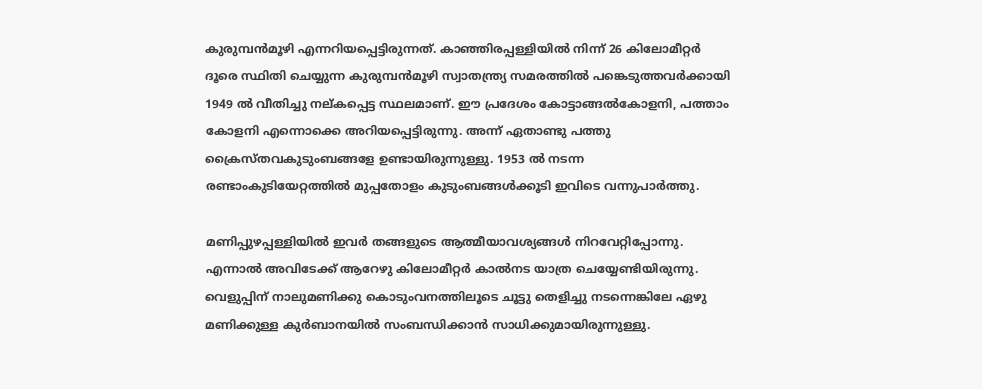കുരുമ്പന്‍മൂഴി എന്നറിയപ്പെട്ടിരുന്നത്. കാഞ്ഞിരപ്പള്ളിയില്‍ നിന്ന് 26 കിലോമീറ്റര്‍ ദൂരെ സ്ഥിതി ചെയ്യുന്ന കുരുമ്പന്‍മൂഴി സ്വാതന്ത്ര്യ സമരത്തില്‍ പങ്കെടുത്തവര്‍ക്കായി 1949 ല്‍ വീതിച്ചു നല്കപ്പെട്ട സ്ഥലമാണ്. ഈ പ്രദേശം കോട്ടാങ്ങല്‍കോളനി, പത്താം കോളനി എന്നൊക്കെ അറിയപ്പെട്ടിരുന്നു. അന്ന് ഏതാണ്ടു പത്തു ക്രൈസ്തവകുടുംബങ്ങളേ ഉണ്ടായിരുന്നുള്ളു. 1953 ല്‍ നടന്ന രണ്ടാംകുടിയേറ്റത്തില്‍ മുപ്പതോളം കുടുംബങ്ങള്‍ക്കൂടി ഇവിടെ വന്നുപാര്‍ത്തു.

മണിപ്പുഴപ്പള്ളിയില്‍ ഇവര്‍ തങ്ങളുടെ ആത്മീയാവശ്യങ്ങള്‍ നിറവേറ്റിപ്പോന്നു. എന്നാല്‍ അവിടേക്ക് ആറേഴു കിലോമീറ്റര്‍ കാല്‍നട യാത്ര ചെയ്യേണ്ടിയിരുന്നു. വെളുപ്പിന് നാലുമണിക്കു കൊടുംവനത്തിലൂടെ ചൂട്ടു തെളിച്ചു നടന്നെങ്കിലേ ഏഴു മണിക്കുള്ള കുര്‍ബാനയില്‍ സംബന്ധിക്കാന്‍ സാധിക്കുമായിരുന്നുള്ളു.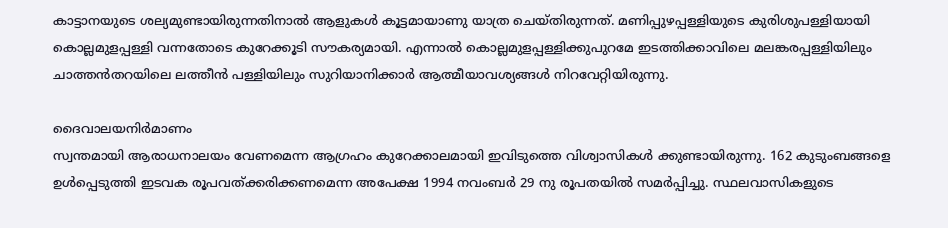കാട്ടാനയുടെ ശല്യമുണ്ടായിരുന്നതിനാല്‍ ആളുകള്‍ കൂട്ടമായാണു യാത്ര ചെയ്തിരുന്നത്. മണിപ്പുഴപ്പള്ളിയുടെ കുരിശുപള്ളിയായി കൊല്ലമുളപ്പള്ളി വന്നതോടെ കുറേക്കൂടി സൗകര്യമായി. എന്നാല്‍ കൊല്ലമുളപ്പള്ളിക്കുപുറമേ ഇടത്തിക്കാവിലെ മലങ്കരപ്പള്ളിയിലും ചാത്തന്‍തറയിലെ ലത്തീന്‍ പള്ളിയിലും സുറിയാനിക്കാര്‍ ആത്മീയാവശ്യങ്ങള്‍ നിറവേറ്റിയിരുന്നു.

ദൈവാലയനിര്‍മാണം
സ്വന്തമായി ആരാധനാലയം വേണമെന്ന ആഗ്രഹം കുറേക്കാലമായി ഇവിടുത്തെ വിശ്വാസികള്‍ ക്കുണ്ടായിരുന്നു. 162 കുടുംബങ്ങളെ ഉള്‍പ്പെടുത്തി ഇടവക രൂപവത്ക്കരിക്കണമെന്ന അപേക്ഷ 1994 നവംബര്‍ 29 നു രൂപതയില്‍ സമര്‍പ്പിച്ചു. സ്ഥലവാസികളുടെ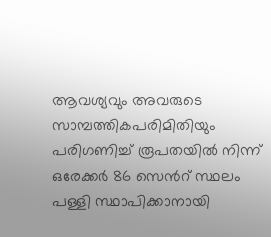ആവശ്യവും അവരുടെ സാമ്പത്തികപരിമിതിയും പരിഗണിച്ച് രൂപതയില്‍ നിന്ന് ഒരേക്കര്‍ 86 സെന്‍റ് സ്ഥലം പള്ളി സ്ഥാപിക്കാനായി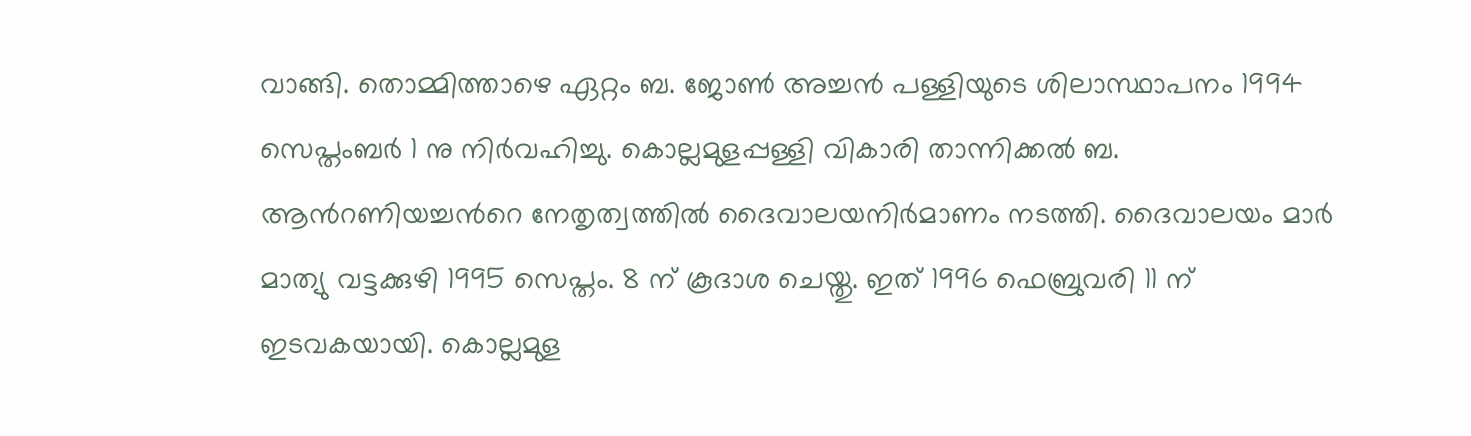വാങ്ങി. തൊമ്മിത്താഴെ ഏറ്റം ബ. ജോണ്‍ അച്ചന്‍ പള്ളിയുടെ ശിലാസ്ഥാപനം 1994 സെപ്തംബര്‍ 1 നു നിര്‍വഹിച്ചു. കൊല്ലമുളപ്പള്ളി വികാരി താന്നിക്കല്‍ ബ. ആന്‍റണിയച്ചന്‍റെ നേതൃത്വത്തില്‍ ദൈവാലയനിര്‍മാണം നടത്തി. ദൈവാലയം മാര്‍ മാത്യു വട്ടക്കുഴി 1995 സെപ്തം. 8 ന് കൂദാശ ചെയ്തു. ഇത് 1996 ഫെബ്രുവരി 11 ന് ഇടവകയായി. കൊല്ലമുള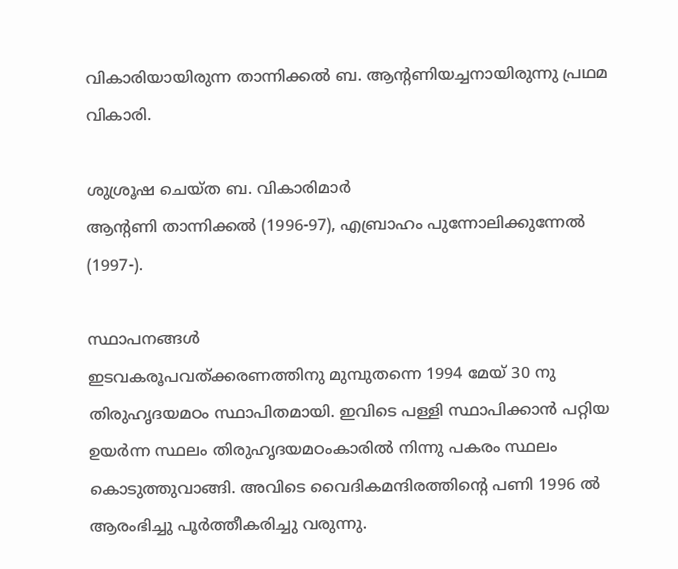വികാരിയായിരുന്ന താന്നിക്കല്‍ ബ. ആന്‍റണിയച്ചനായിരുന്നു പ്രഥമ വികാരി.

ശുശ്രൂഷ ചെയ്ത ബ. വികാരിമാര്‍
ആന്‍റണി താന്നിക്കല്‍ (1996-97), എബ്രാഹം പുന്നോലിക്കുന്നേല്‍ (1997-).

സ്ഥാപനങ്ങള്‍
ഇടവകരൂപവത്ക്കരണത്തിനു മുമ്പുതന്നെ 1994 മേയ് 30 നു തിരുഹൃദയമഠം സ്ഥാപിതമായി. ഇവിടെ പള്ളി സ്ഥാപിക്കാന്‍ പറ്റിയ ഉയര്‍ന്ന സ്ഥലം തിരുഹൃദയമഠംകാരില്‍ നിന്നു പകരം സ്ഥലം കൊടുത്തുവാങ്ങി. അവിടെ വൈദികമന്ദിരത്തിന്‍റെ പണി 1996 ല്‍ ആരംഭിച്ചു പൂര്‍ത്തീകരിച്ചു വരുന്നു.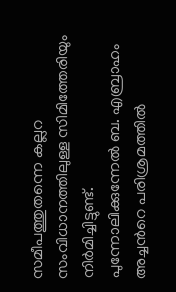സമീപത്തുതന്നെ കല്ലറ സംവിധാനത്തിലുള്ള സിമിത്തേരിയും നിര്‍മിച്ചിട്ടുണ്ട്.
പുന്നോലിക്കുന്നേല്‍ ബ. എബ്രാഹം അച്ചന്‍റെ പരിശ്രമത്തില്‍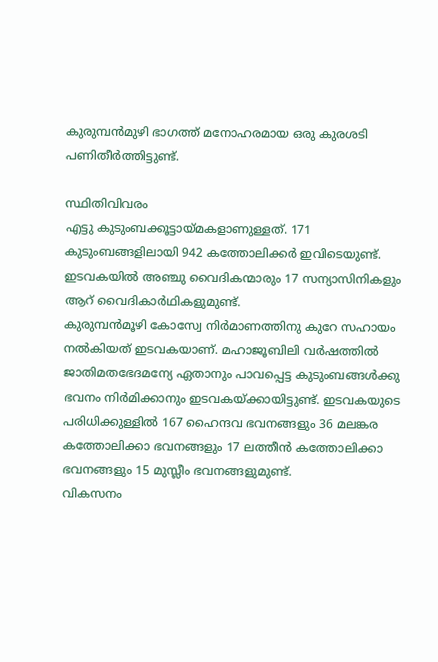കുരുമ്പന്‍മുഴി ഭാഗത്ത് മനോഹരമായ ഒരു കുരശടി പണിതീര്‍ത്തിട്ടുണ്ട്.

സ്ഥിതിവിവരം
എട്ടു കുടുംബക്കൂട്ടായ്മകളാണുള്ളത്. 171 കുടുംബങ്ങളിലായി 942 കത്തോലിക്കര്‍ ഇവിടെയുണ്ട്. ഇടവകയില്‍ അഞ്ചു വൈദികന്മാരും 17 സന്യാസിനികളും ആറ് വൈദികാര്‍ഥികളുമുണ്ട്.
കുരുമ്പന്‍മൂഴി കോസ്വേ നിര്‍മാണത്തിനു കുറേ സഹായം നല്‍കിയത് ഇടവകയാണ്. മഹാജൂബിലി വര്‍ഷത്തില്‍ ജാതിമതഭേദമന്യേ ഏതാനും പാവപ്പെട്ട കുടുംബങ്ങള്‍ക്കു ഭവനം നിര്‍മിക്കാനും ഇടവകയ്ക്കായിട്ടുണ്ട്. ഇടവകയുടെ പരിധിക്കുള്ളില്‍ 167 ഹൈന്ദവ ഭവനങ്ങളും 36 മലങ്കര കത്തോലിക്കാ ഭവനങ്ങളും 17 ലത്തീന്‍ കത്തോലിക്കാ ഭവനങ്ങളും 15 മുസ്ലീം ഭവനങ്ങളുമുണ്ട്.
വികസനം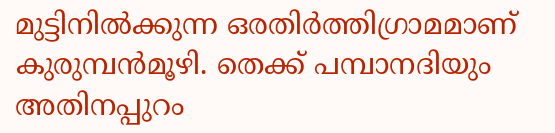മുട്ടിനില്‍ക്കുന്ന ഒരതിര്‍ത്തിഗ്രാമമാണ് കുരുമ്പന്‍മൂഴി. തെക്ക് പമ്പാനദിയും അതിനപ്പുറം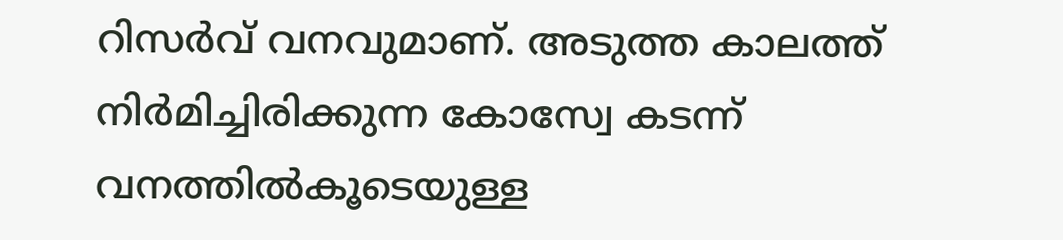റിസര്‍വ് വനവുമാണ്. അടുത്ത കാലത്ത് നിര്‍മിച്ചിരിക്കുന്ന കോസ്വേ കടന്ന് വനത്തില്‍കൂടെയുള്ള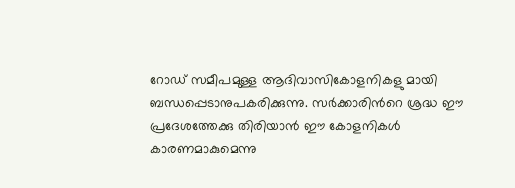റോഡ് സമീപമുള്ള ആദിവാസികോളനികളു മായി ബന്ധപ്പെടാനുപകരിക്കുന്നു. സര്‍ക്കാരിന്‍റെ ശ്രദ്ധ ഈ പ്രദേശത്തേക്കു തിരിയാന്‍ ഈ കോളനികള്‍ കാരണമാകുമെന്നു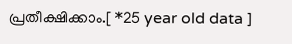പ്രതീക്ഷിക്കാം.[ *25 year old data ]